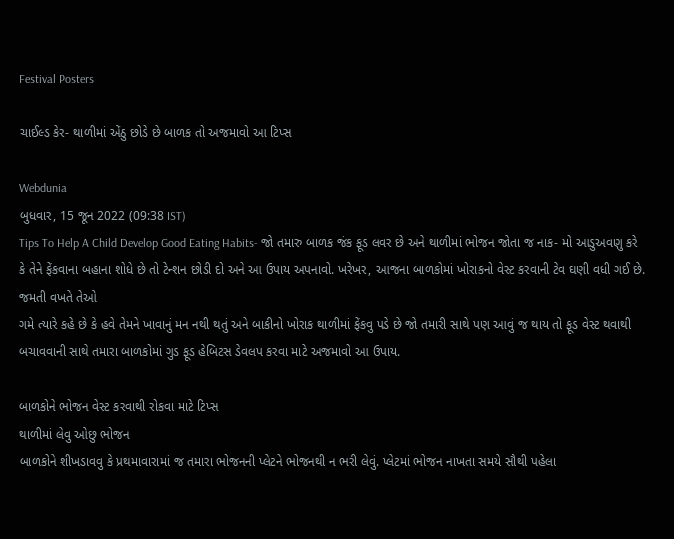Festival Posters

ચાઈલ્ડ કેર- થાળીમાં એંઠુ છોડે છે બાળક તો અજમાવો આ ટિપ્સ

Webdunia
બુધવાર, 15 જૂન 2022 (09:38 IST)
Tips To Help A Child Develop Good Eating Habits- જો તમારુ બાળક જંક ફૂડ લવર છે અને થાળીમાં ભોજન જોતા જ નાક- મો આડુઅવણુ કરે કે તેને ફેંકવાના બહાના શોધે છે તો ટેન્શન છોડી દો અને આ ઉપાય અપનાવો. ખરેખર, આજના બાળકોમાં ખોરાકનો વેસ્ટ કરવાની ટેવ ઘણી વધી ગઈ છે. જમતી વખતે તેઓ
ગમે ત્યારે કહે છે કે હવે તેમને ખાવાનું મન નથી થતું અને બાકીનો ખોરાક થાળીમાં ફેંકવુ પડે છે જો તમારી સાથે પણ આવું જ થાય તો ફૂડ વેસ્ટ થવાથી બચાવવાની સાથે તમારા બાળકોમાં ગુડ ફૂડ હેબિટસ ડેવલપ કરવા માટે અજમાવો આ ઉપાય.

બાળકોને ભોજન વેસ્ટ કરવાથી રોકવા માટે ટિપ્સ
થાળીમાં લેવુ ઓછુ ભોજન
બાળકોને શીખડાવવુ કે પ્રથમાવારામાં જ તમારા ભોજનની પ્લેટને ભોજનથી ન ભરી લેવું. પ્લેટમાં ભોજન નાખતા સમયે સૌથી પહેલા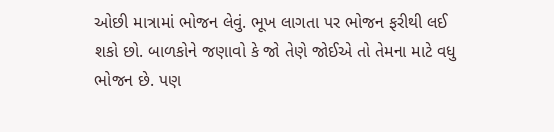ઓછી માત્રામાં ભોજન લેવું. ભૂખ લાગતા પર ભોજન ફરીથી લઈ શકો છો. બાળકોને જણાવો કે જો તેણે જોઈએ તો તેમના માટે વધુ ભોજન છે. પણ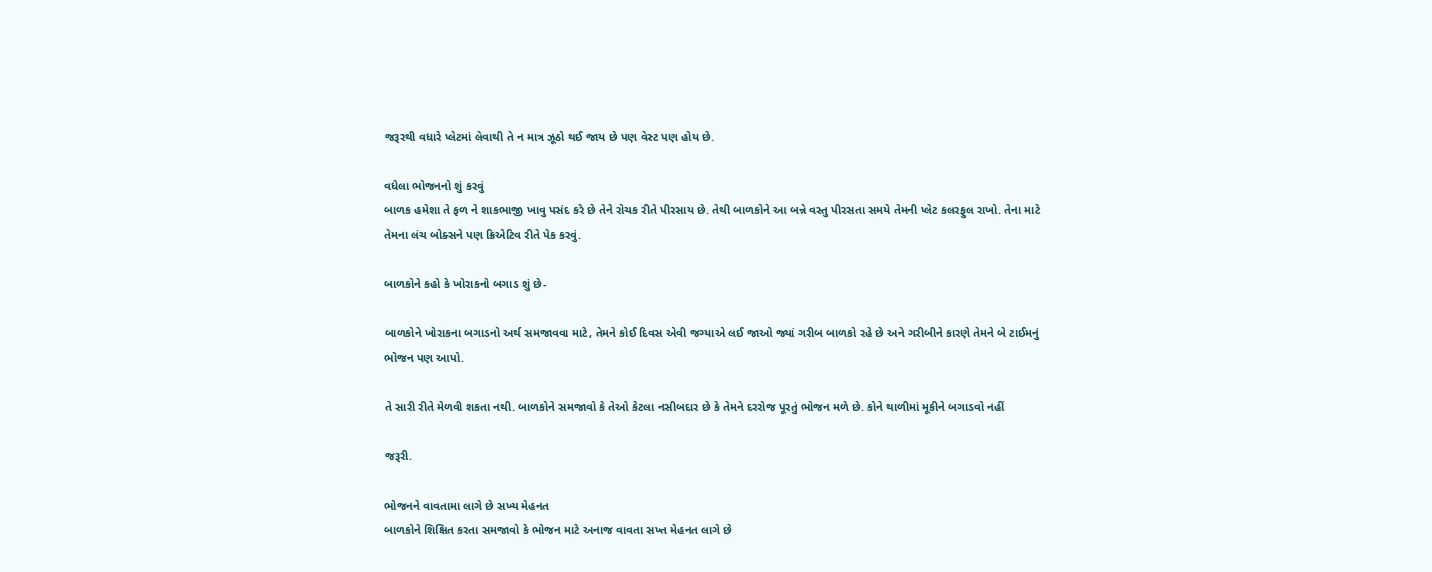જરૂરથી વધારે પ્લેટમાં લેવાથી તે ન માત્ર ઝૂઠો થઈ જાય છે પણ વેસ્ટ પણ હોય છે.

વધેલા ભોજનનો શું કરવું
બાળક હમેશા તે ફળ ને શાકભાજી ખાવુ પસંદ કરે છે તેને રોચક રીતે પીરસાય છે. તેથી બાળકોને આ બન્ને વસ્તુ પીરસતા સમયે તેમની પ્લેટ કલરફુલ રાખો. તેના માટે તેમના લંચ બોક્સને પણ ક્રિએટિવ રીતે પેક કરવું.

બાળકોને કહો કે ખોરાકનો બગાડ શું છે-

બાળકોને ખોરાકના બગાડનો અર્થ સમજાવવા માટે, તેમને કોઈ દિવસ એવી જગ્યાએ લઈ જાઓ જ્યાં ગરીબ બાળકો રહે છે અને ગરીબીને કારણે તેમને બે ટાઈમનું ભોજન પણ આપો.

તે સારી રીતે મેળવી શકતા નથી. બાળકોને સમજાવો કે તેઓ કેટલા નસીબદાર છે કે તેમને દરરોજ પૂરતું ભોજન મળે છે. કોને થાળીમાં મૂકીને બગાડવો નહીં

જરૂરી.

ભોજનને વાવતામા લાગે છે સખ્ય મેહનત
બાળકોને શિક્ષિત કરતા સમજાવો કે ભોજન માટે અનાજ વાવતા સખ્ત મેહનત લાગે છે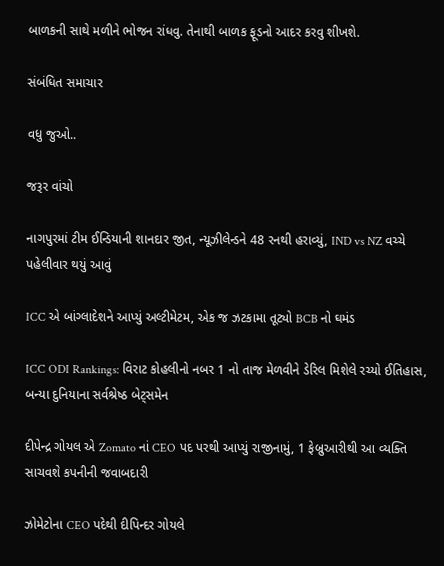બાળકની સાથે મળીને ભોજન રાંધવુ. તેનાથી બાળક ફૂડનો આદર કરવુ શીખશે.

સંબંધિત સમાચાર

વધુ જુઓ..

જરૂર વાંચો

નાગપુરમાં ટીમ ઈન્ડિયાની શાનદાર જીત, ન્યૂઝીલેન્ડને 48 રનથી હરાવ્યું, IND vs NZ વચ્ચે પહેલીવાર થયું આવું

ICC એ બાંગ્લાદેશને આપ્યું અલ્ટીમેટમ, એક જ ઝટકામા તૂટ્યો BCB નો ઘમંડ

ICC ODI Rankings: વિરાટ કોહલીનો નબર 1 નો તાજ મેળવીને ડેરિલ મિશેલે રચ્યો ઈતિહાસ, બન્યા દુનિયાના સર્વશ્રેષ્ઠ બેટ્સમેન

દીપેન્દ્ર ગોયલ એ Zomato નાં CEO પદ પરથી આપ્યું રાજીનામું, 1 ફેબ્રુઆરીથી આ વ્યક્તિ સાચવશે કપનીની જવાબદારી

ઝોમેટોના CEO પદેથી દીપિન્દર ગોયલે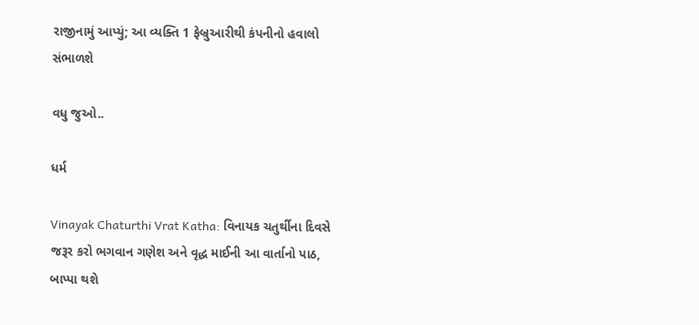રાજીનામું આપ્યું; આ વ્યક્તિ 1 ફેબ્રુઆરીથી કંપનીનો હવાલો સંભાળશે

વધુ જુઓ..

ધર્મ

Vinayak Chaturthi Vrat Katha: વિનાયક ચતુર્થીના દિવસે જરૂર કરો ભગવાન ગણેશ અને વૃદ્ધ માઈની આ વાર્તાનો પાઠ, બાપ્પા થશે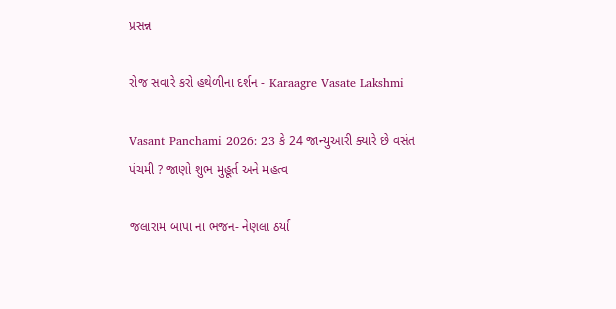પ્રસન્ન

રોજ સવારે કરો હથેળીના દર્શન - Karaagre Vasate Lakshmi

Vasant Panchami 2026: 23 કે 24 જાન્યુઆરી ક્યારે છે વસંત પંચમી ? જાણો શુભ મુહૂર્ત અને મહત્વ

જલારામ બાપા ના ભજન- નેણલા ઠર્યા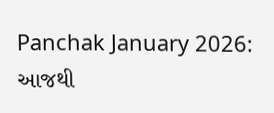Panchak January 2026: આજથી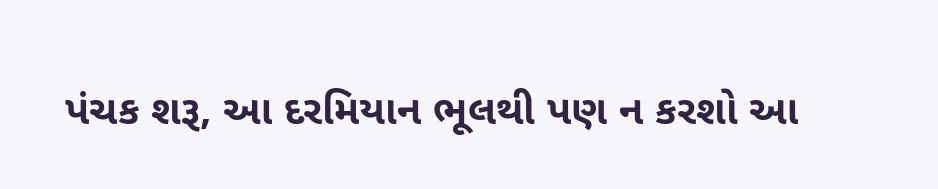પંચક શરૂ, આ દરમિયાન ભૂલથી પણ ન કરશો આ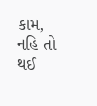કામ, નહિ તો થઈ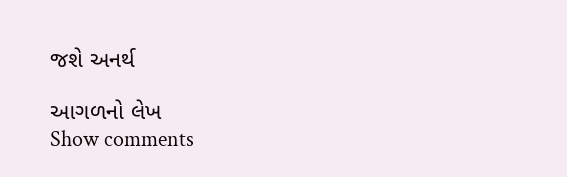જશે અનર્થ

આગળનો લેખ
Show comments